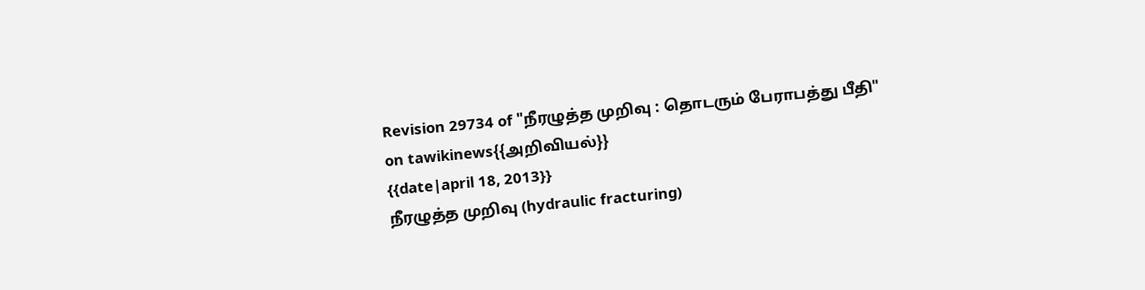Revision 29734 of "நீரழுத்த முறிவு : தொடரும் பேராபத்து பீதி" on tawikinews{{அறிவியல்}}
{{date|april 18, 2013}}
நீரழுத்த முறிவு (hydraulic fracturing)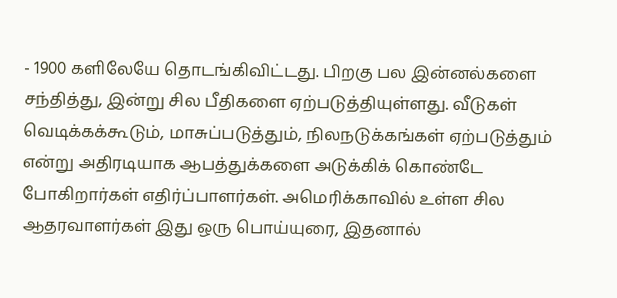- 1900 களிலேயே தொடங்கிவிட்டது. பிறகு பல இன்னல்களை சந்தித்து, இன்று சில பீதிகளை ஏற்படுத்தியுள்ளது. வீடுகள் வெடிக்கக்கூடும், மாசுப்படுத்தும், நிலநடுக்கங்கள் ஏற்படுத்தும் என்று அதிரடியாக ஆபத்துக்களை அடுக்கிக் கொண்டே போகிறார்கள் எதிர்ப்பாளர்கள். அமெரிக்காவில் உள்ள சில ஆதரவாளர்கள் இது ஒரு பொய்யுரை, இதனால்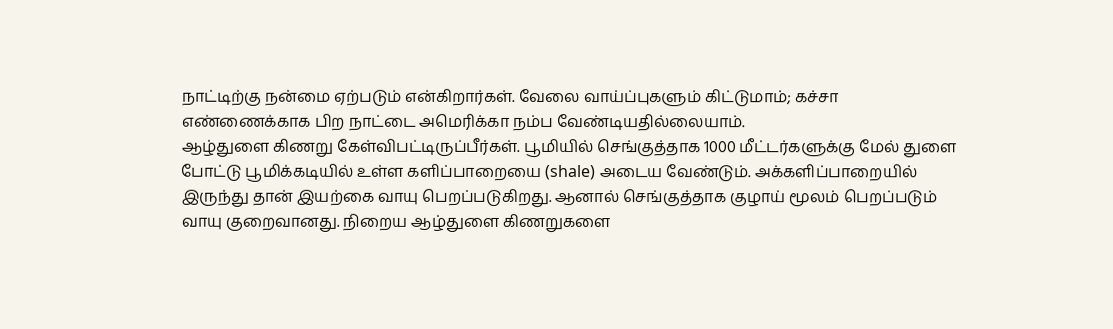நாட்டிற்கு நன்மை ஏற்படும் என்கிறார்கள். வேலை வாய்ப்புகளும் கிட்டுமாம்; கச்சா எண்ணைக்காக பிற நாட்டை அமெரிக்கா நம்ப வேண்டியதில்லையாம்.
ஆழ்துளை கிணறு கேள்விபட்டிருப்பீர்கள். பூமியில் செங்குத்தாக 1000 மீட்டர்களுக்கு மேல் துளை போட்டு பூமிக்கடியில் உள்ள களிப்பாறையை (shale) அடைய வேண்டும். அக்களிப்பாறையில் இருந்து தான் இயற்கை வாயு பெறப்படுகிறது. ஆனால் செங்குத்தாக குழாய் மூலம் பெறப்படும் வாயு குறைவானது. நிறைய ஆழ்துளை கிணறுகளை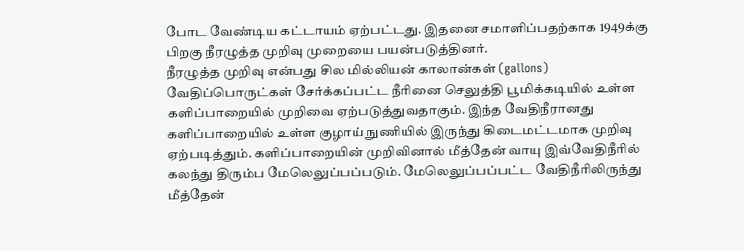போட வேண்டிய கட்டாயம் ஏற்பட்டது. இதனை சமாளிப்பதற்காக 1949க்கு பிறகு நீரழுத்த முறிவு முறையை பயன்படுத்தினர்.
நீரழுத்த முறிவு என்பது சில மில்லியன் காலான்கள் (gallons) வேதிப்பொருட்கள் சேர்க்கப்பட்ட நீரினை செலுத்தி பூமிக்கடியில் உள்ள களிப்பாறையில் முறிவை ஏற்படுத்துவதாகும். இந்த வேதிநீரானது களிப்பாறையில் உள்ள குழாய் நுணியில் இருந்து கிடைமட்டமாக முறிவு ஏற்படித்தும். களிப்பாறையின் முறிவினால் மீத்தேன் வாயு இவ்வேதிநீரில் கலந்து திரும்ப மேலெலுப்பப்படும். மேலெலுப்பப்பட்ட வேதிநீரிலிருந்து மீத்தேன்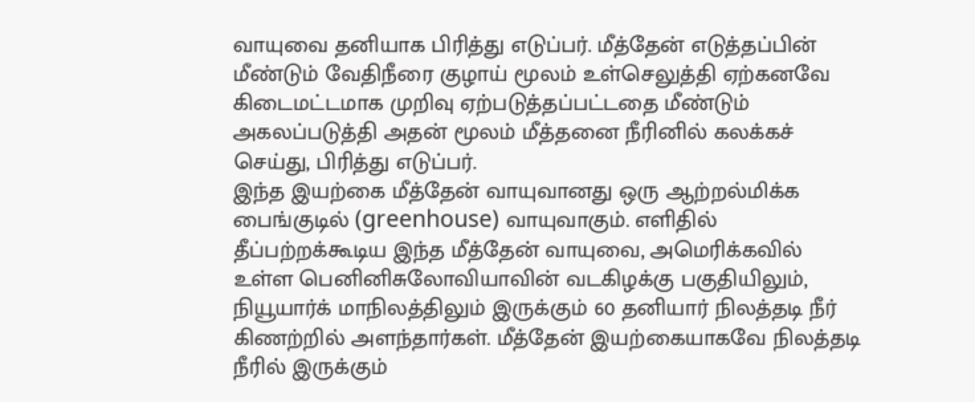வாயுவை தனியாக பிரித்து எடுப்பர். மீத்தேன் எடுத்தப்பின் மீண்டும் வேதிநீரை குழாய் மூலம் உள்செலுத்தி ஏற்கனவே கிடைமட்டமாக முறிவு ஏற்படுத்தப்பட்டதை மீண்டும் அகலப்படுத்தி அதன் மூலம் மீத்தனை நீரினில் கலக்கச் செய்து, பிரித்து எடுப்பர்.
இந்த இயற்கை மீத்தேன் வாயுவானது ஒரு ஆற்றல்மிக்க பைங்குடில் (greenhouse) வாயுவாகும். எளிதில் தீப்பற்றக்கூடிய இந்த மீத்தேன் வாயுவை, அமெரிக்கவில் உள்ள பெனினிசுலோவியாவின் வடகிழக்கு பகுதியிலும், நியூயார்க் மாநிலத்திலும் இருக்கும் 60 தனியார் நிலத்தடி நீர் கிணற்றில் அளந்தார்கள். மீத்தேன் இயற்கையாகவே நிலத்தடி நீரில் இருக்கும்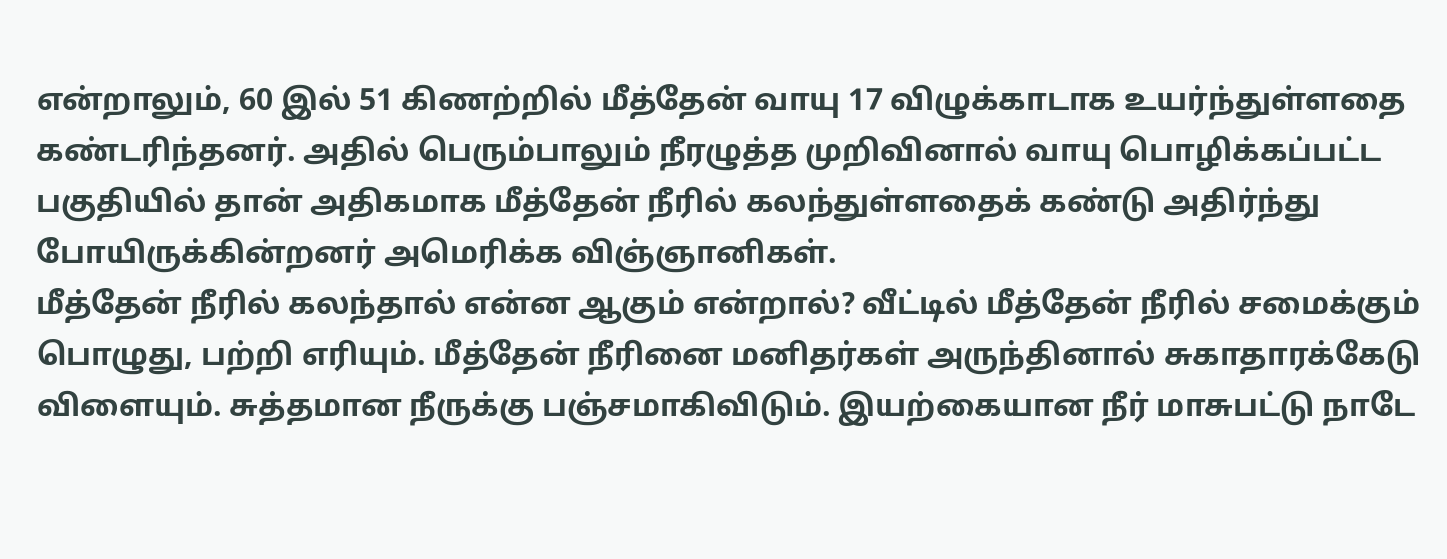என்றாலும், 60 இல் 51 கிணற்றில் மீத்தேன் வாயு 17 விழுக்காடாக உயர்ந்துள்ளதை கண்டரிந்தனர். அதில் பெரும்பாலும் நீரழுத்த முறிவினால் வாயு பொழிக்கப்பட்ட பகுதியில் தான் அதிகமாக மீத்தேன் நீரில் கலந்துள்ளதைக் கண்டு அதிர்ந்து போயிருக்கின்றனர் அமெரிக்க விஞ்ஞானிகள்.
மீத்தேன் நீரில் கலந்தால் என்ன ஆகும் என்றால்? வீட்டில் மீத்தேன் நீரில் சமைக்கும் பொழுது, பற்றி எரியும். மீத்தேன் நீரினை மனிதர்கள் அருந்தினால் சுகாதாரக்கேடு விளையும். சுத்தமான நீருக்கு பஞ்சமாகிவிடும். இயற்கையான நீர் மாசுபட்டு நாடே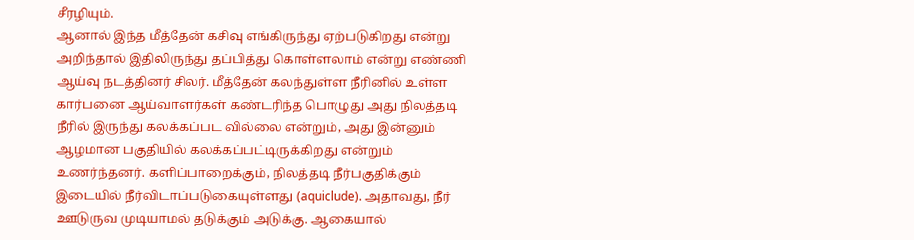சீரழியும்.
ஆனால் இந்த மீத்தேன் கசிவு எங்கிருந்து ஏற்படுகிறது என்று அறிந்தால் இதிலிருந்து தப்பித்து கொள்ளலாம் என்று எண்ணி ஆய்வு நடத்தினர் சிலர். மீத்தேன் கலந்துள்ள நீரினில் உள்ள கார்பனை ஆய்வாளர்கள் கண்டரிந்த பொழுது அது நிலத்தடி நீரில் இருந்து கலக்கப்பட வில்லை என்றும், அது இன்னும் ஆழமான பகுதியில் கலக்கப்பட்டிருக்கிறது என்றும் உணர்ந்தனர். களிப்பாறைக்கும், நிலத்தடி நீர்பகுதிக்கும் இடையில் நீர்விடாப்படுகையுள்ளது (aquiclude). அதாவது, நீர் ஊடுருவ முடியாமல் தடுக்கும் அடுக்கு. ஆகையால்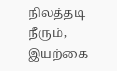நிலத்தடி நீரும், இயற்கை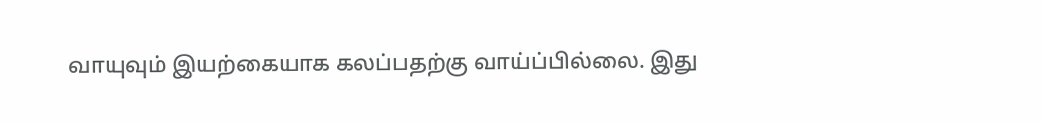வாயுவும் இயற்கையாக கலப்பதற்கு வாய்ப்பில்லை. இது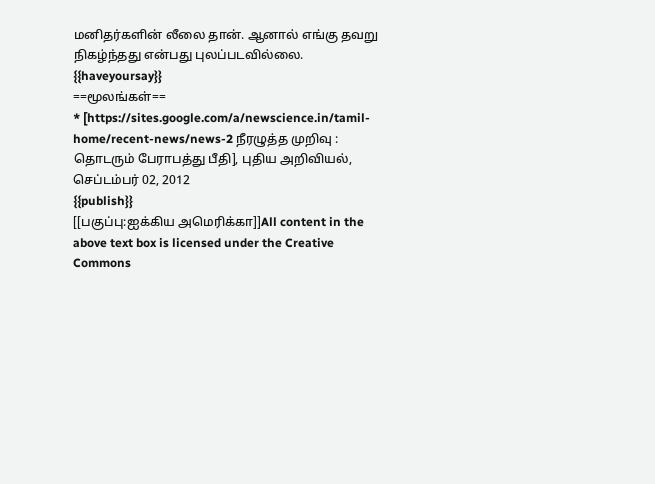மனிதர்களின் லீலை தான். ஆனால் எங்கு தவறு நிகழ்ந்தது என்பது புலப்படவில்லை.
{{haveyoursay}}
==மூலங்கள்==
* [https://sites.google.com/a/newscience.in/tamil-home/recent-news/news-2 நீரழுத்த முறிவு : தொடரும் பேராபத்து பீதி], புதிய அறிவியல், செப்டம்பர் 02, 2012
{{publish}}
[[பகுப்பு:ஐக்கிய அமெரிக்கா]]All content in the above text box is licensed under the Creative Commons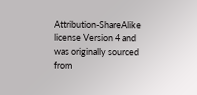Attribution-ShareAlike license Version 4 and was originally sourced from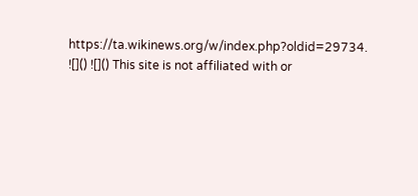https://ta.wikinews.org/w/index.php?oldid=29734.
![]() ![]() This site is not affiliated with or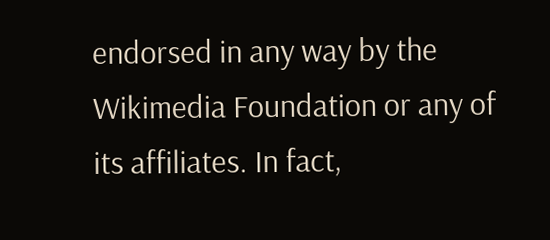endorsed in any way by the Wikimedia Foundation or any of its affiliates. In fact,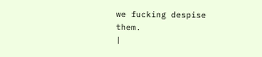we fucking despise them.
|